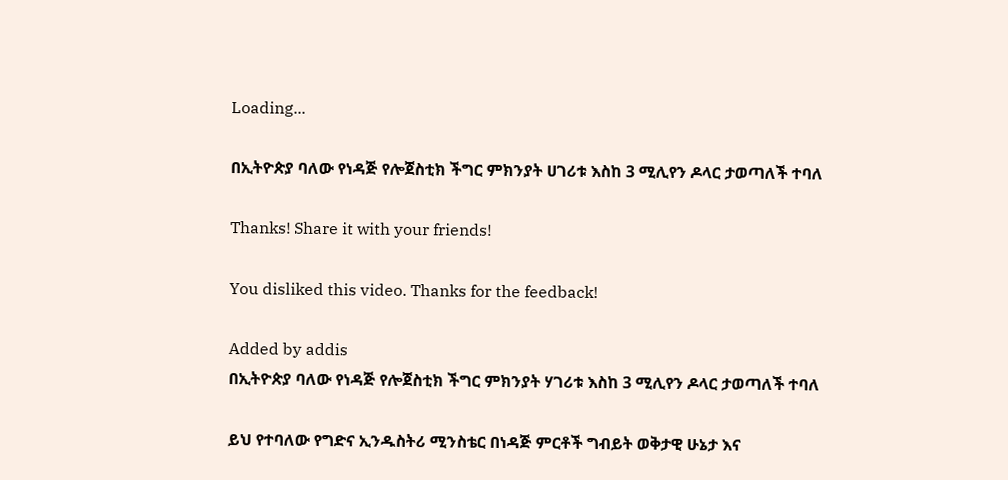Loading...

በኢትዮጵያ ባለው የነዳጅ የሎጀስቲክ ችግር ምክንያት ሀገሪቱ እስከ 3 ሚሊየን ዶላር ታወጣለች ተባለ

Thanks! Share it with your friends!

You disliked this video. Thanks for the feedback!

Added by addis
በኢትዮጵያ ባለው የነዳጅ የሎጀስቲክ ችግር ምክንያት ሃገሪቱ እስከ 3 ሚሊየን ዶላር ታወጣለች ተባለ

ይህ የተባለው የግድና ኢንዱስትሪ ሚንስቴር በነዳጅ ምርቶች ግብይት ወቅታዊ ሁኔታ እና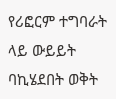የሪፎርም ተግባራት ላይ ውይይት ባኪሄደበት ወቅት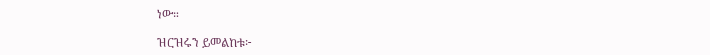ነው።

ዝርዝሩን ይመልከቱ፦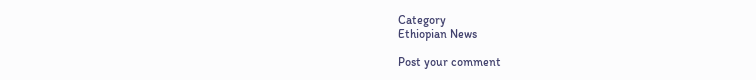Category
Ethiopian News

Post your comment